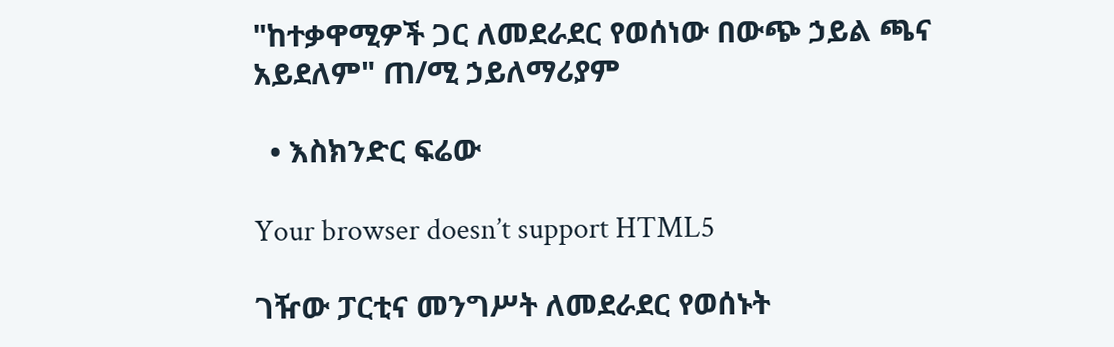"ከተቃዋሚዎች ጋር ለመደራደር የወሰነው በውጭ ኃይል ጫና አይደለም" ጠ/ሚ ኃይለማሪያም

  • እስክንድር ፍሬው

Your browser doesn’t support HTML5

ገዥው ፓርቲና መንግሥት ለመደራደር የወሰኑት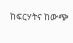ከፍርሃትና ከውጭ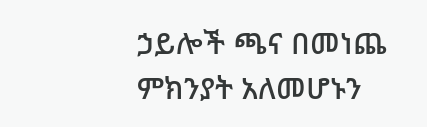ኃይሎች ጫና በመነጨ ምክንያት አለመሆኑን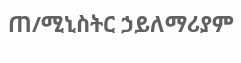ጠ/ሚኒስትር ኃይለማሪያም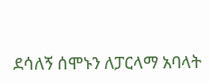ደሳለኝ ሰሞኑን ለፓርላማ አባላት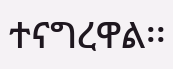ተናግረዋል፡፡